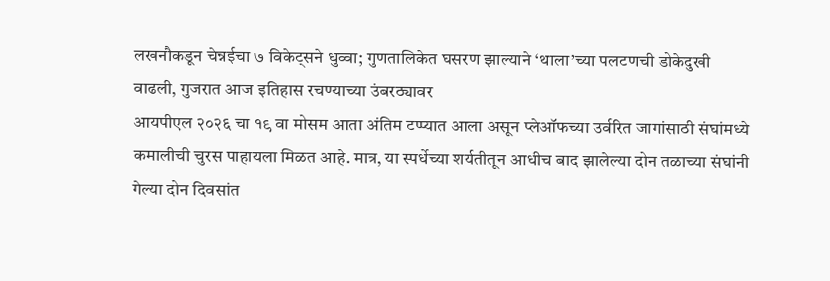लखनौकडून चेन्नईचा ७ विकेट्सने धुव्वा; गुणतालिकेत घसरण झाल्याने ‘थाला’च्या पलटणची डोकेदुखी वाढली, गुजरात आज इतिहास रचण्याच्या उंबरठ्यावर
आयपीएल २०२६ चा १९ वा मोसम आता अंतिम टप्प्यात आला असून प्लेऑफच्या उर्वरित जागांसाठी संघांमध्ये कमालीची चुरस पाहायला मिळत आहे. मात्र, या स्पर्धेच्या शर्यतीतून आधीच बाद झालेल्या दोन तळाच्या संघांनी गेल्या दोन दिवसांत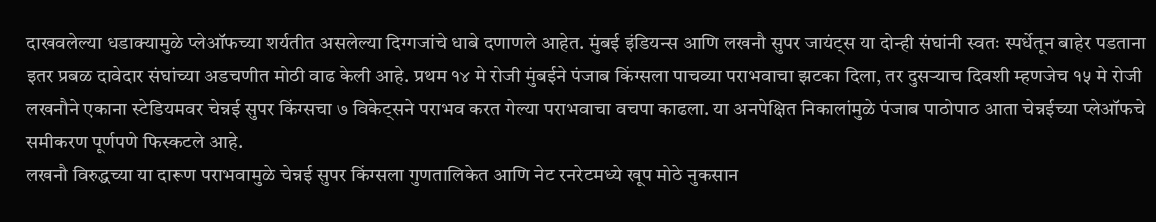दाखवलेल्या धडाक्यामुळे प्लेऑफच्या शर्यतीत असलेल्या दिग्गजांचे धाबे दणाणले आहेत. मुंबई इंडियन्स आणि लखनौ सुपर जायंट्स या दोन्ही संघांनी स्वतः स्पर्धेतून बाहेर पडताना इतर प्रबळ दावेदार संघांच्या अडचणीत मोठी वाढ केली आहे. प्रथम १४ मे रोजी मुंबईने पंजाब किंग्सला पाचव्या पराभवाचा झटका दिला, तर दुसऱ्याच दिवशी म्हणजेच १५ मे रोजी लखनौने एकाना स्टेडियमवर चेन्नई सुपर किंग्सचा ७ विकेट्सने पराभव करत गेल्या पराभवाचा वचपा काढला. या अनपेक्षित निकालांमुळे पंजाब पाठोपाठ आता चेन्नईच्या प्लेऑफचे समीकरण पूर्णपणे फिस्कटले आहे.
लखनौ विरुद्धच्या या दारूण पराभवामुळे चेन्नई सुपर किंग्सला गुणतालिकेत आणि नेट रनरेटमध्ये खूप मोठे नुकसान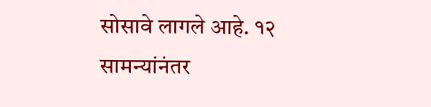सोसावे लागले आहे. १२ सामन्यांनंतर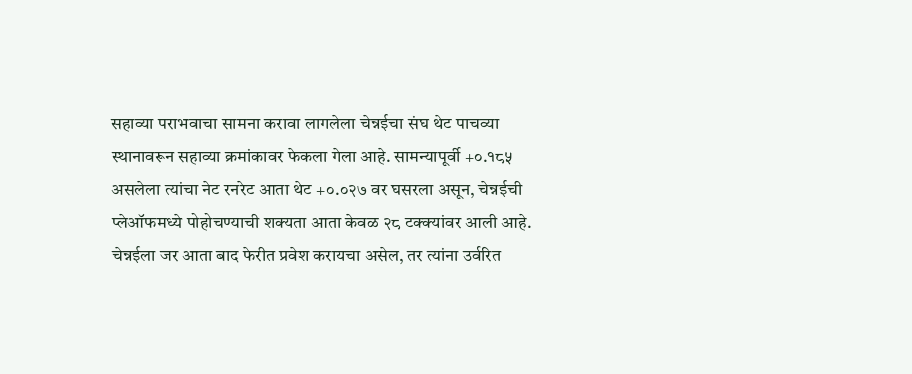सहाव्या पराभवाचा सामना करावा लागलेला चेन्नईचा संघ थेट पाचव्या स्थानावरून सहाव्या क्रमांकावर फेकला गेला आहे. सामन्यापूर्वी +०.१८५ असलेला त्यांचा नेट रनरेट आता थेट +०.०२७ वर घसरला असून, चेन्नईची प्लेऑफमध्ये पोहोचण्याची शक्यता आता केवळ २८ टक्क्यांवर आली आहे. चेन्नईला जर आता बाद फेरीत प्रवेश करायचा असेल, तर त्यांना उर्वरित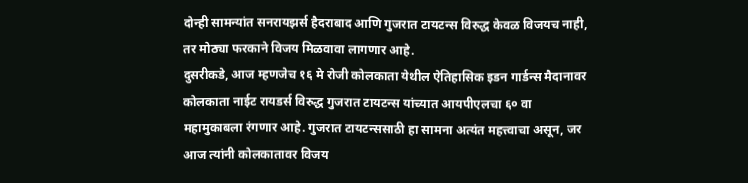दोन्ही सामन्यांत सनरायझर्स हैदराबाद आणि गुजरात टायटन्स विरुद्ध केवळ विजयच नाही, तर मोठ्या फरकाने विजय मिळवावा लागणार आहे.
दुसरीकडे, आज म्हणजेच १६ मे रोजी कोलकाता येथील ऐतिहासिक इडन गार्डन्स मैदानावर कोलकाता नाईट रायडर्स विरुद्ध गुजरात टायटन्स यांच्यात आयपीएलचा ६० वा महामुकाबला रंगणार आहे. गुजरात टायटन्ससाठी हा सामना अत्यंत महत्त्वाचा असून, जर आज त्यांनी कोलकातावर विजय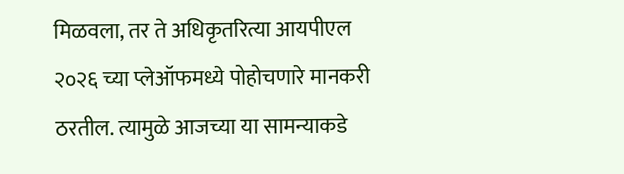मिळवला, तर ते अधिकृतरित्या आयपीएल २०२६ च्या प्लेऑफमध्ये पोहोचणारे मानकरी ठरतील. त्यामुळे आजच्या या सामन्याकडे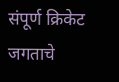संपूर्ण क्रिकेट जगताचे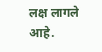लक्ष लागले आहे.